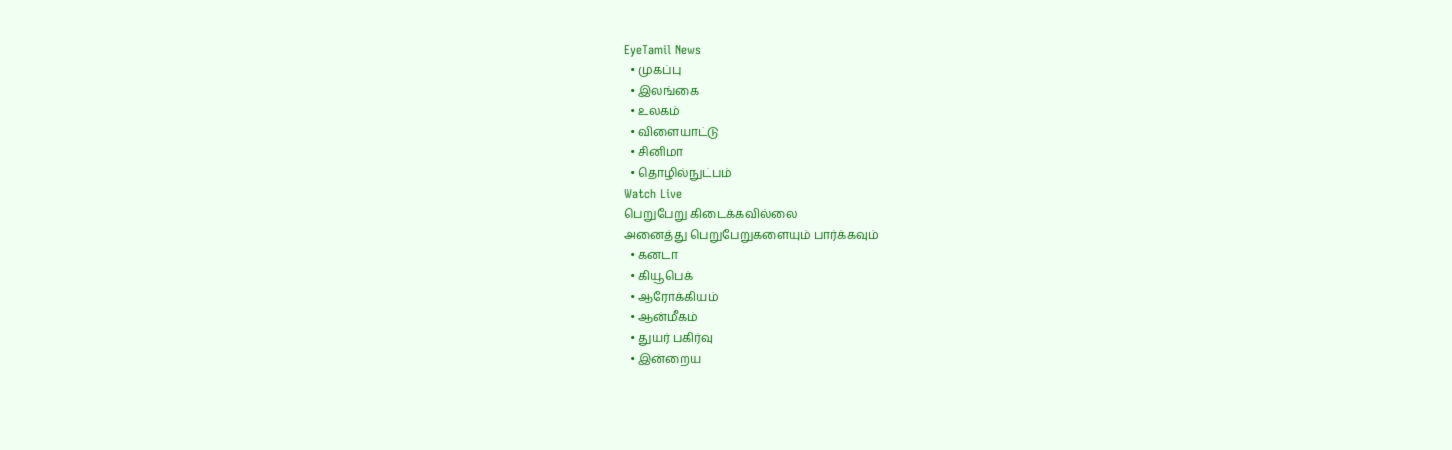EyeTamil News
  • முகப்பு
  • இலங்கை
  • உலகம்
  • விளையாட்டு
  • சினிமா
  • தொழில்நுட்பம்
Watch Live
பெறுபேறு கிடைக்கவில்லை
அனைத்து பெறுபேறுகளையும் பார்க்கவும்
  • கனடா
  • கியூபெக்
  • ஆரோக்கியம்
  • ஆன்மீகம்
  • துயர் பகிர்வு
  • இன்றைய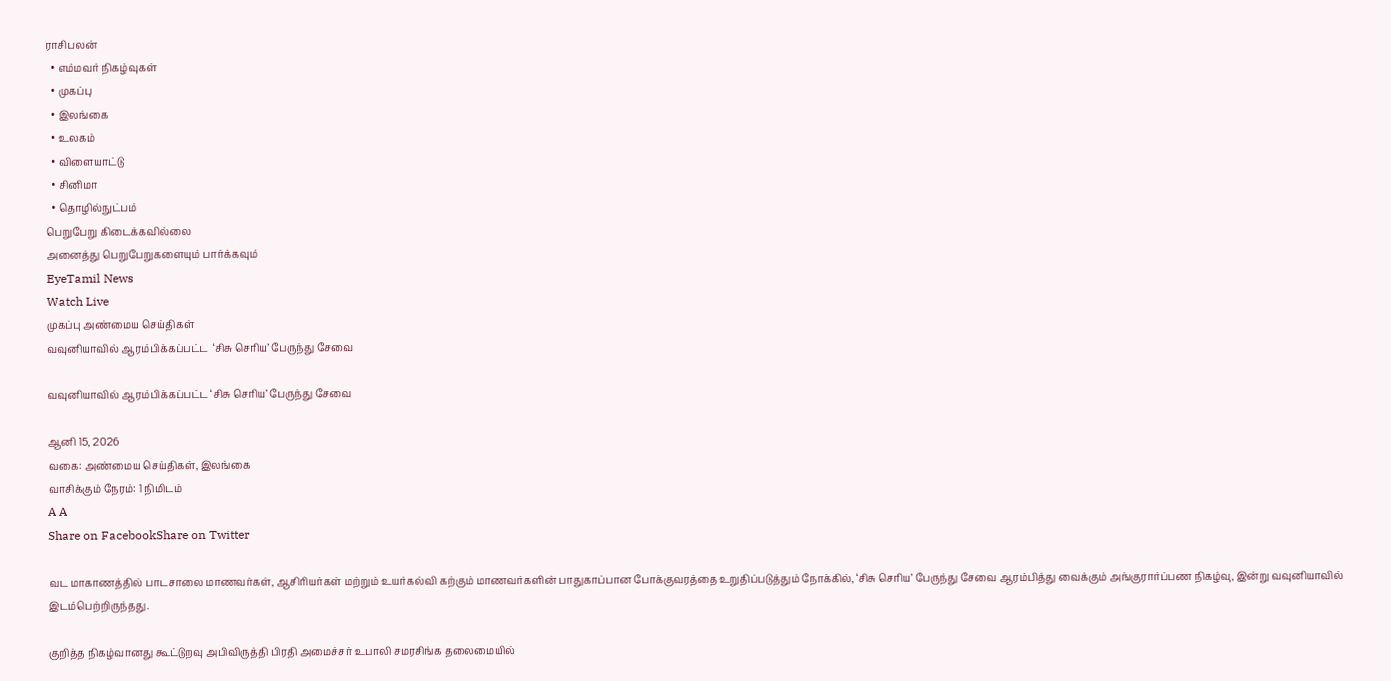ராசிபலன்
  • எம்மவர் நிகழ்வுகள்
  • முகப்பு
  • இலங்கை
  • உலகம்
  • விளையாட்டு
  • சினிமா
  • தொழில்நுட்பம்
பெறுபேறு கிடைக்கவில்லை
அனைத்து பெறுபேறுகளையும் பார்க்கவும்
EyeTamil News
Watch Live
முகப்பு அண்மைய செய்திகள்
வவுனியாவில் ஆரம்பிக்கப்பட்ட  ‘சிசு செரிய’ பேருந்து சேவை

வவுனியாவில் ஆரம்பிக்கப்பட்ட ‘சிசு செரிய’ பேருந்து சேவை

ஆனி 15, 2026
வகை: அண்மைய செய்திகள், இலங்கை
வாசிக்கும் நேரம்: 1 நிமிடம்
A A
Share on FacebookShare on Twitter

வட மாகாணத்தில் பாடசாலை மாணவர்கள், ஆசிரியர்கள் மற்றும் உயர்கல்வி கற்கும் மாணவர்களின் பாதுகாப்பான போக்குவரத்தை உறுதிப்படுத்தும் நோக்கில், ‘சிசு செரிய’ பேருந்து சேவை ஆரம்பித்து வைக்கும் அங்குரார்ப்பண நிகழ்வு, இன்று வவுனியாவில் இடம்பெற்றிருந்தது.

குறித்த நிகழ்வானது கூட்டுறவு அபிவிருத்தி பிரதி அமைச்சர் உபாலி சமரசிங்க தலைமையில்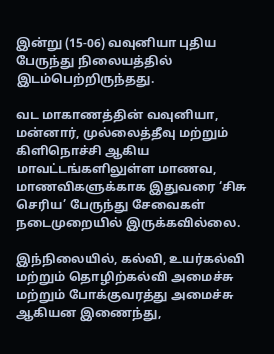இன்று (15-06) வவுனியா புதிய பேருந்து நிலையத்தில் இடம்பெற்றிருந்தது.

வட மாகாணத்தின் வவுனியா, மன்னார், முல்லைத்தீவு மற்றும் கிளிநொச்சி ஆகிய மாவட்டங்களிலுள்ள மாணவ, மாணவிகளுக்காக இதுவரை ‘சிசு செரிய’ பேருந்து சேவைகள் நடைமுறையில் இருக்கவில்லை.

இந்நிலையில், கல்வி, உயர்கல்வி மற்றும் தொழிற்கல்வி அமைச்சு மற்றும் போக்குவரத்து அமைச்சு ஆகியன இணைந்து,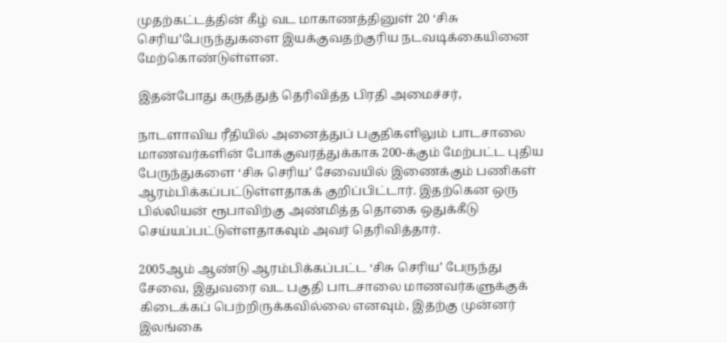முதற்கட்டத்தின் கீழ் வட மாகாணத்தினுள் 20 ‘சிசு செரிய’பேருந்துகளை இயக்குவதற்குரிய நடவடிக்கையினை மேற்கொண்டுள்ளன.

இதன்போது கருத்துத் தெரிவித்த பிரதி அமைச்சர்,

நாடளாவிய ரீதியில் அனைத்துப் பகுதிகளிலும் பாடசாலை மாணவர்களின் போக்குவரத்துக்காக 200-க்கும் மேற்பட்ட புதிய பேருந்துகளை ‘சிசு செரிய’ சேவையில் இணைக்கும் பணிகள் ஆரம்பிக்கப்பட்டுள்ளதாகக் குறிப்பிட்டார். இதற்கென ஒரு பில்லியன் ரூபாவிற்கு அண்மித்த தொகை ஒதுக்கீடு செய்யப்பட்டுள்ளதாகவும் அவர் தெரிவித்தார்.

2005ஆம் ஆண்டு ஆரம்பிக்கப்பட்ட ‘சிசு செரிய’ பேருந்து சேவை, இதுவரை வட பகுதி பாடசாலை மாணவர்களுக்குக் கிடைக்கப் பெற்றிருக்கவில்லை எனவும், இதற்கு முன்னர் இலங்கை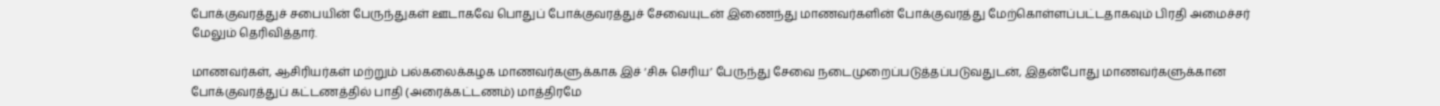போக்குவரத்துச் சபையின் பேருந்துகள் ஊடாகவே பொதுப் போக்குவரத்துச் சேவையுடன் இணைந்து மாணவர்களின் போக்குவரத்து மேற்கொள்ளப்பட்டதாகவும் பிரதி அமைச்சர் மேலும் தெரிவித்தார்.

மாணவர்கள், ஆசிரியர்கள் மற்றும் பல்கலைக்கழக மாணவர்களுக்காக இச் ‘சிசு செரிய’ பேருந்து சேவை நடைமுறைப்படுத்தப்படுவதுடன், இதன்போது மாணவர்களுக்கான போக்குவரத்துப் கட்டணத்தில் பாதி (அரைக்கட்டணம்) மாத்திரமே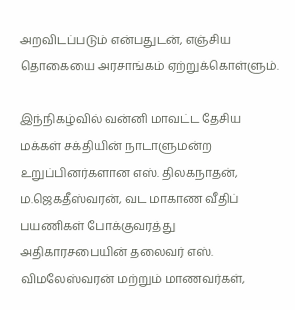அறவிடப்படும் என்பதுடன், எஞ்சிய தொகையை அரசாங்கம் ஏற்றுக்கொள்ளும்.

இந்நிகழ்வில் வன்னி மாவட்ட தேசிய மக்கள் சக்தியின் நாடாளுமன்ற உறுப்பினர்களான எஸ். திலகநாதன், ம.ஜெகதீஸ்வரன், வட மாகாண வீதிப் பயணிகள் போக்குவரத்து அதிகாரசபையின் தலைவர் எஸ். விமலேஸ்வரன் மற்றும் மாணவர்கள்,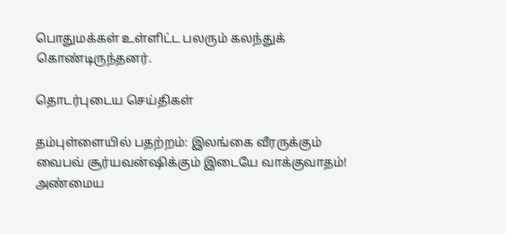பொதுமக்கள் உள்ளிட்ட பலரும் கலந்துக் கொண்டிருந்தனர்.

தொடர்புடைய செய்திகள்

தம்புள்ளையில் பதற்றம்: இலங்கை வீரருக்கும் வைபவ் சூர்யவன்ஷிக்கும் இடையே வாக்குவாதம்!
அண்மைய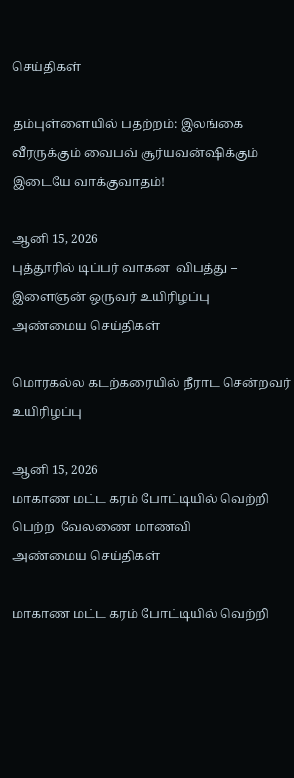செய்திகள்

தம்புள்ளையில் பதற்றம்: இலங்கை வீரருக்கும் வைபவ் சூர்யவன்ஷிக்கும் இடையே வாக்குவாதம்!

ஆனி 15, 2026
புத்தூரில் டிப்பர் வாகன  விபத்து – இளைஞன் ஒருவர் உயிரிழப்பு
அண்மைய செய்திகள்

மொரகல்ல கடற்கரையில் நீராட சென்றவர் உயிரிழப்பு

ஆனி 15, 2026
மாகாண மட்ட கரம் போட்டியில் வெற்றி பெற்ற  வேலணை மாணவி
அண்மைய செய்திகள்

மாகாண மட்ட கரம் போட்டியில் வெற்றி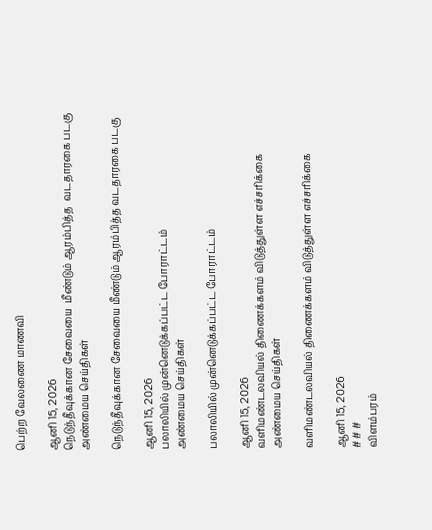பெற்ற வேலணை மாணவி

ஆனி 15, 2026
நெடுந்தீவுக்கான சேவையை  மீண்டும் ஆரம்பித்த  வடதாரகை படகு
அண்மைய செய்திகள்

நெடுந்தீவுக்கான சேவையை மீண்டும் ஆரம்பித்த வடதாரகை படகு

ஆனி 15, 2026
பலாலியில் முன்னெடுக்கப்பட்ட போராட்டம்
அண்மைய செய்திகள்

பலாலியில் முன்னெடுக்கப்பட்ட போராட்டம்

ஆனி 15, 2026
வளிமண்டலவியல் திணைக்களம் விடுத்துள்ள எச்சரிக்கை
அண்மைய செய்திகள்

வளிமண்டலவியல் திணைக்களம் விடுத்துள்ள எச்சரிக்கை

ஆனி 15, 2026
# # #
விளம்பரம்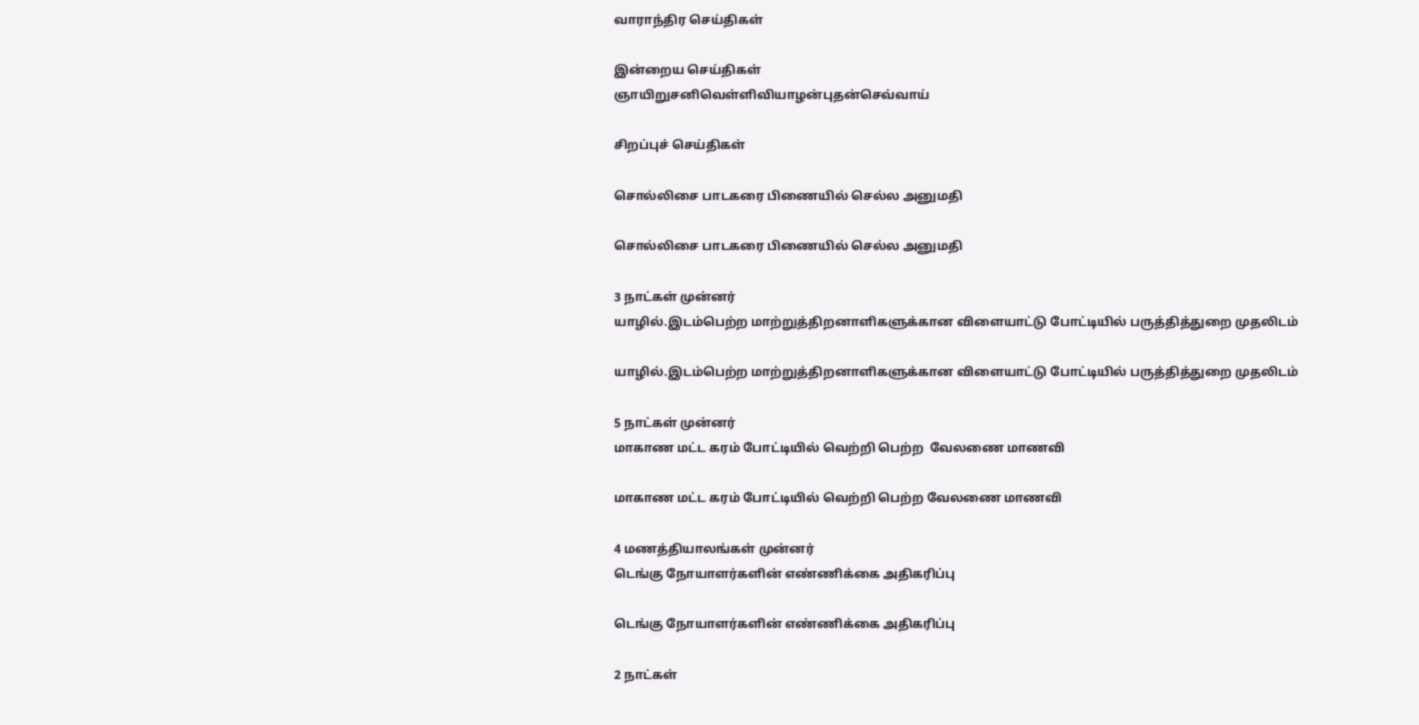வாராந்திர செய்திகள்

இன்றைய செய்திகள்
ஞாயிறுசனிவெள்ளிவியாழன்புதன்செவ்வாய்

சிறப்புச் செய்திகள்

சொல்லிசை பாடகரை பிணையில் செல்ல அனுமதி

சொல்லிசை பாடகரை பிணையில் செல்ல அனுமதி

3 நாட்கள் முன்னர்
யாழில்.இடம்பெற்ற மாற்றுத்திறனாளிகளுக்கான விளையாட்டு போட்டியில் பருத்தித்துறை முதலிடம்

யாழில்.இடம்பெற்ற மாற்றுத்திறனாளிகளுக்கான விளையாட்டு போட்டியில் பருத்தித்துறை முதலிடம்

5 நாட்கள் முன்னர்
மாகாண மட்ட கரம் போட்டியில் வெற்றி பெற்ற  வேலணை மாணவி

மாகாண மட்ட கரம் போட்டியில் வெற்றி பெற்ற வேலணை மாணவி

4 மணத்தியாலங்கள் முன்னர்
டெங்கு நோயாளர்களின் எண்ணிக்கை அதிகரிப்பு

டெங்கு நோயாளர்களின் எண்ணிக்கை அதிகரிப்பு

2 நாட்கள்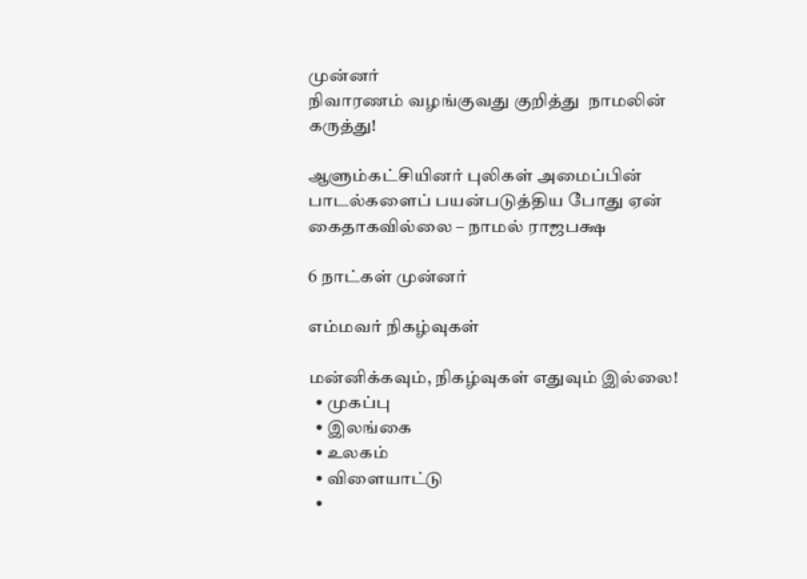முன்னர்
நிவாரணம் வழங்குவது குறித்து  நாமலின் கருத்து!

ஆளும்கட்சியினர் புலிகள் அமைப்பின் பாடல்களைப் பயன்படுத்திய போது ஏன் கைதாகவில்லை – நாமல் ராஜபக்ஷ

6 நாட்கள் முன்னர்

எம்மவர் நிகழ்வுகள்

மன்னிக்கவும், நிகழ்வுகள் எதுவும் இல்லை!
  • முகப்பு
  • இலங்கை
  • உலகம்
  • விளையாட்டு
  •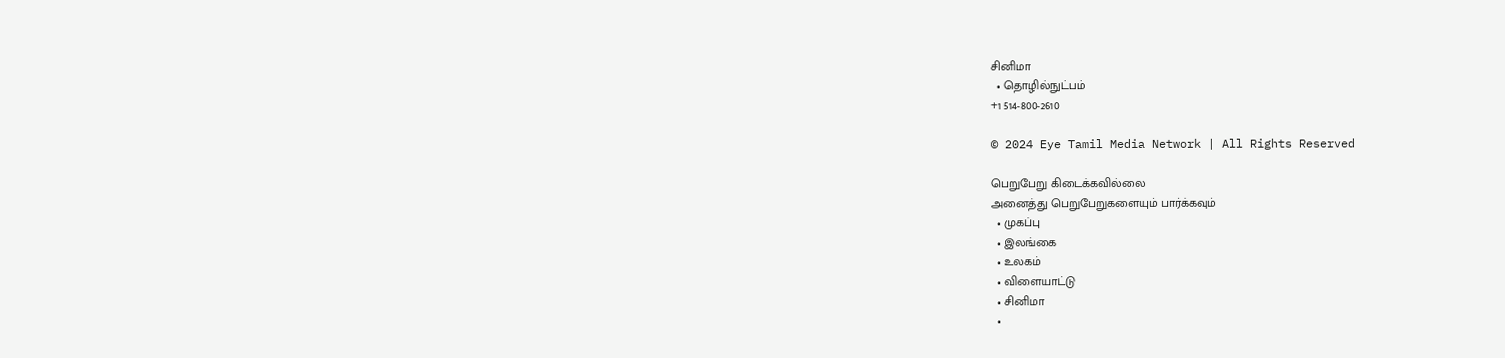சினிமா
  • தொழில்நுட்பம்
+1 514-800-2610

© 2024 Eye Tamil Media Network | All Rights Reserved

பெறுபேறு கிடைக்கவில்லை
அனைத்து பெறுபேறுகளையும் பார்க்கவும்
  • முகப்பு
  • இலங்கை
  • உலகம்
  • விளையாட்டு
  • சினிமா
  •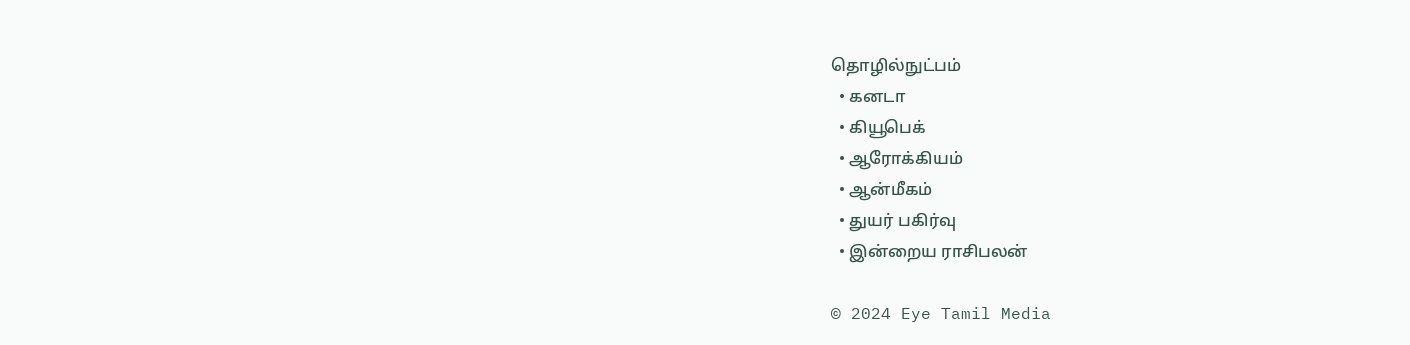தொழில்நுட்பம்
  • கனடா
  • கியூபெக்
  • ஆரோக்கியம்
  • ஆன்மீகம்
  • துயர் பகிர்வு
  • இன்றைய ராசிபலன்

© 2024 Eye Tamil Media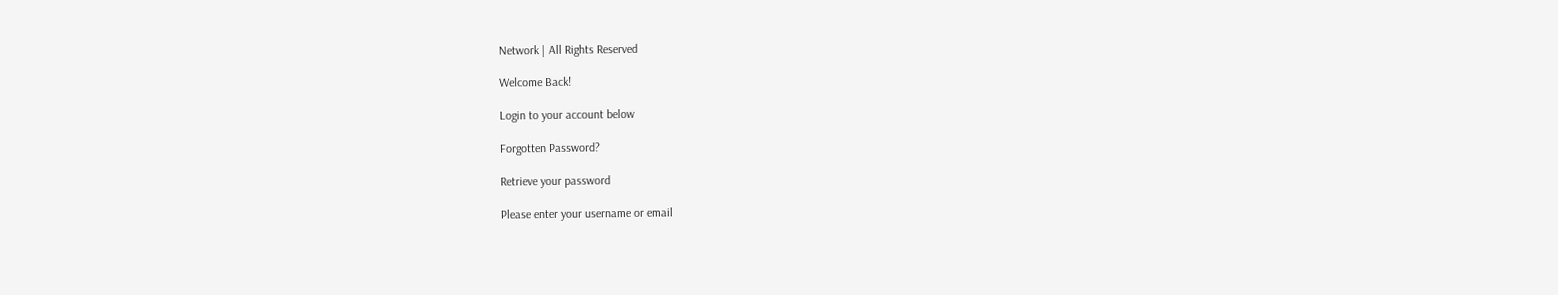Network | All Rights Reserved

Welcome Back!

Login to your account below

Forgotten Password?

Retrieve your password

Please enter your username or email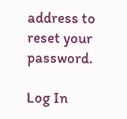address to reset your password.

Log In